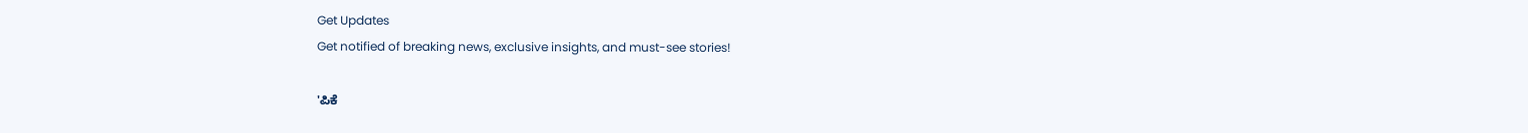Get Updates
Get notified of breaking news, exclusive insights, and must-see stories!

'ಪಿಕೆ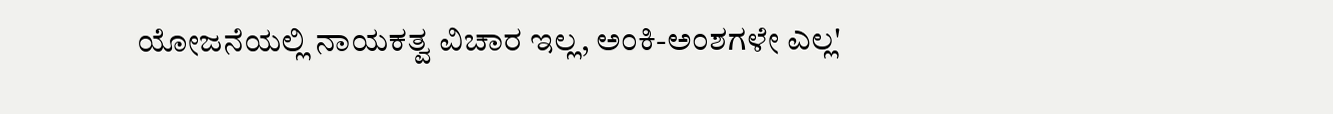ಯೋಜನೆಯಲ್ಲಿ ನಾಯಕತ್ವ ವಿಚಾರ ಇಲ್ಲ, ಅಂಕಿ-ಅಂಶಗಳೇ ಎಲ್ಲ'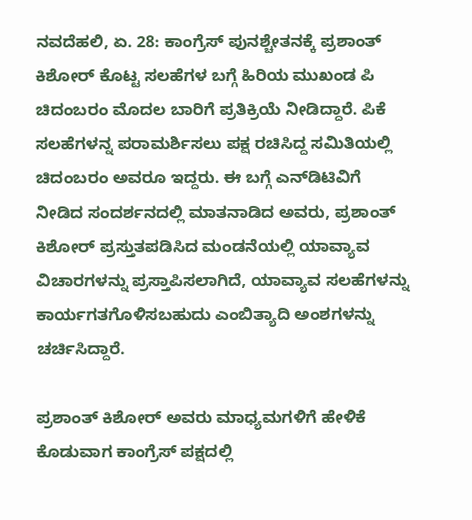ನವದೆಹಲಿ, ಏ. 28: ಕಾಂಗ್ರೆಸ್ ಪುನಶ್ಚೇತನಕ್ಕೆ ಪ್ರಶಾಂತ್ ಕಿಶೋರ್ ಕೊಟ್ಟ ಸಲಹೆಗಳ ಬಗ್ಗೆ ಹಿರಿಯ ಮುಖಂಡ ಪಿ ಚಿದಂಬರಂ ಮೊದಲ ಬಾರಿಗೆ ಪ್ರತಿಕ್ರಿಯೆ ನೀಡಿದ್ದಾರೆ. ಪಿಕೆ ಸಲಹೆಗಳನ್ನ ಪರಾಮರ್ಶಿಸಲು ಪಕ್ಷ ರಚಿಸಿದ್ದ ಸಮಿತಿಯಲ್ಲಿ ಚಿದಂಬರಂ ಅವರೂ ಇದ್ದರು. ಈ ಬಗ್ಗೆ ಎನ್‌ಡಿಟಿವಿಗೆ ನೀಡಿದ ಸಂದರ್ಶನದಲ್ಲಿ ಮಾತನಾಡಿದ ಅವರು, ಪ್ರಶಾಂತ್ ಕಿಶೋರ್ ಪ್ರಸ್ತುತಪಡಿಸಿದ ಮಂಡನೆಯಲ್ಲಿ ಯಾವ್ಯಾವ ವಿಚಾರಗಳನ್ನು ಪ್ರಸ್ತಾಪಿಸಲಾಗಿದೆ, ಯಾವ್ಯಾವ ಸಲಹೆಗಳನ್ನು ಕಾರ್ಯಗತಗೊಳಿಸಬಹುದು ಎಂಬಿತ್ಯಾದಿ ಅಂಶಗಳನ್ನು ಚರ್ಚಿಸಿದ್ದಾರೆ.

ಪ್ರಶಾಂತ್ ಕಿಶೋರ್ ಅವರು ಮಾಧ್ಯಮಗಳಿಗೆ ಹೇಳಿಕೆ ಕೊಡುವಾಗ ಕಾಂಗ್ರೆಸ್ ಪಕ್ಷದಲ್ಲಿ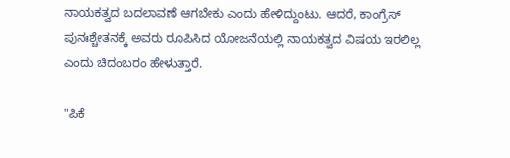ನಾಯಕತ್ವದ ಬದಲಾವಣೆ ಆಗಬೇಕು ಎಂದು ಹೇಳಿದ್ದುಂಟು. ಆದರೆ, ಕಾಂಗ್ರೆಸ್ ಪುನಃಶ್ಚೇತನಕ್ಕೆ ಅವರು ರೂಪಿಸಿದ ಯೋಜನೆಯಲ್ಲಿ ನಾಯಕತ್ವದ ವಿಷಯ ಇರಲಿಲ್ಲ ಎಂದು ಚಿದಂಬರಂ ಹೇಳುತ್ತಾರೆ.

"ಪಿಕೆ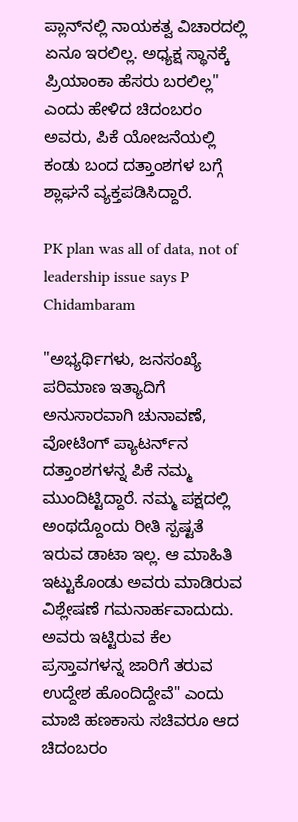ಪ್ಲಾನ್‌ನಲ್ಲಿ ನಾಯಕತ್ವ ವಿಚಾರದಲ್ಲಿ ಏನೂ ಇರಲಿಲ್ಲ. ಅಧ್ಯಕ್ಷ ಸ್ಥಾನಕ್ಕೆ ಪ್ರಿಯಾಂಕಾ ಹೆಸರು ಬರಲಿಲ್ಲ" ಎಂದು ಹೇಳಿದ ಚಿದಂಬರಂ ಅವರು, ಪಿಕೆ ಯೋಜನೆಯಲ್ಲಿ ಕಂಡು ಬಂದ ದತ್ತಾಂಶಗಳ ಬಗ್ಗೆ ಶ್ಲಾಘನೆ ವ್ಯಕ್ತಪಡಿಸಿದ್ದಾರೆ.

PK plan was all of data, not of leadership issue says P Chidambaram

"ಅಭ್ಯರ್ಥಿಗಳು, ಜನಸಂಖ್ಯೆ ಪರಿಮಾಣ ಇತ್ಯಾದಿಗೆ ಅನುಸಾರವಾಗಿ ಚುನಾವಣೆ, ವೋಟಿಂಗ್ ಪ್ಯಾಟರ್ನ್‌ನ ದತ್ತಾಂಶಗಳನ್ನ ಪಿಕೆ ನಮ್ಮ ಮುಂದಿಟ್ಟಿದ್ದಾರೆ. ನಮ್ಮ ಪಕ್ಷದಲ್ಲಿ ಅಂಥದ್ದೊಂದು ರೀತಿ ಸ್ಪಷ್ಟತೆ ಇರುವ ಡಾಟಾ ಇಲ್ಲ. ಆ ಮಾಹಿತಿ ಇಟ್ಟುಕೊಂಡು ಅವರು ಮಾಡಿರುವ ವಿಶ್ಲೇಷಣೆ ಗಮನಾರ್ಹವಾದುದು. ಅವರು ಇಟ್ಟಿರುವ ಕೆಲ ಪ್ರಸ್ತಾವಗಳನ್ನ ಜಾರಿಗೆ ತರುವ ಉದ್ದೇಶ ಹೊಂದಿದ್ದೇವೆ" ಎಂದು ಮಾಜಿ ಹಣಕಾಸು ಸಚಿವರೂ ಆದ ಚಿದಂಬರಂ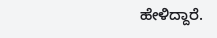ಹೇಳಿದ್ದಾರೆ.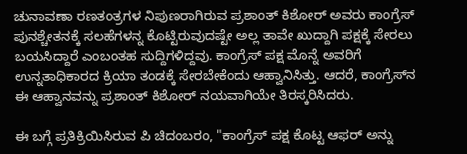ಚುನಾವಣಾ ರಣತಂತ್ರಗಳ ನಿಪುಣರಾಗಿರುವ ಪ್ರಶಾಂತ್ ಕಿಶೋರ್ ಅವರು ಕಾಂಗ್ರೆಸ್ ಪುನಶ್ಚೇತನಕ್ಕೆ ಸಲಹೆಗಳನ್ನ ಕೊಟ್ಟಿರುವುದಷ್ಟೇ ಅಲ್ಲ ತಾವೇ ಖುದ್ದಾಗಿ ಪಕ್ಷಕ್ಕೆ ಸೇರಲು ಬಯಸಿದ್ದಾರೆ ಎಂಬಂತಹ ಸುದ್ದಿಗಳಿದ್ದವು. ಕಾಂಗ್ರೆಸ್ ಪಕ್ಷ ಮೊನ್ನೆ ಅವರಿಗೆ ಉನ್ನತಾಧಿಕಾರದ ಕ್ರಿಯಾ ತಂಡಕ್ಕೆ ಸೇರಬೇಕೆಂದು ಆಹ್ವಾನಿಸಿತ್ತು. ಆದರೆ, ಕಾಂಗ್ರೆಸ್‌ನ ಈ ಆಹ್ವಾನವನ್ನು ಪ್ರಶಾಂತ್ ಕಿಶೋರ್ ನಯವಾಗಿಯೇ ತಿರಸ್ಕರಿಸಿದರು.

ಈ ಬಗ್ಗೆ ಪ್ರತಿಕ್ರಿಯಿಸಿರುವ ಪಿ ಚಿದಂಬರಂ, "ಕಾಂಗ್ರೆಸ್ ಪಕ್ಷ ಕೊಟ್ಟ ಆಫರ್ ಅನ್ನು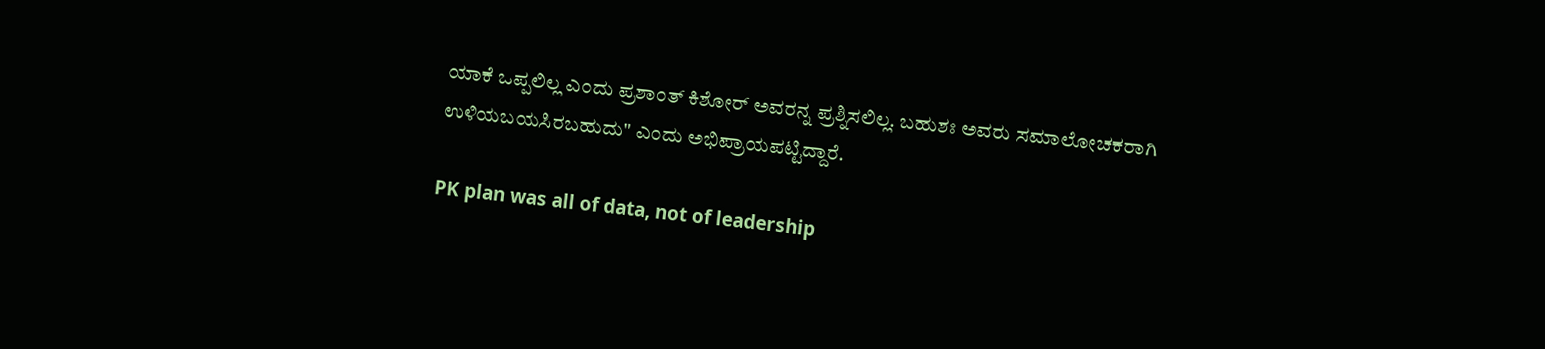ಯಾಕೆ ಒಪ್ಪಲಿಲ್ಲ ಎಂದು ಪ್ರಶಾಂತ್ ಕಿಶೋರ್ ಅವರನ್ನ ಪ್ರಶ್ನಿಸಲಿಲ್ಲ. ಬಹುಶಃ ಅವರು ಸಮಾಲೋಚಕರಾಗಿ ಉಳಿಯಬಯಸಿರಬಹುದು" ಎಂದು ಅಭಿಪ್ರಾಯಪಟ್ಟಿದ್ದಾರೆ.

PK plan was all of data, not of leadership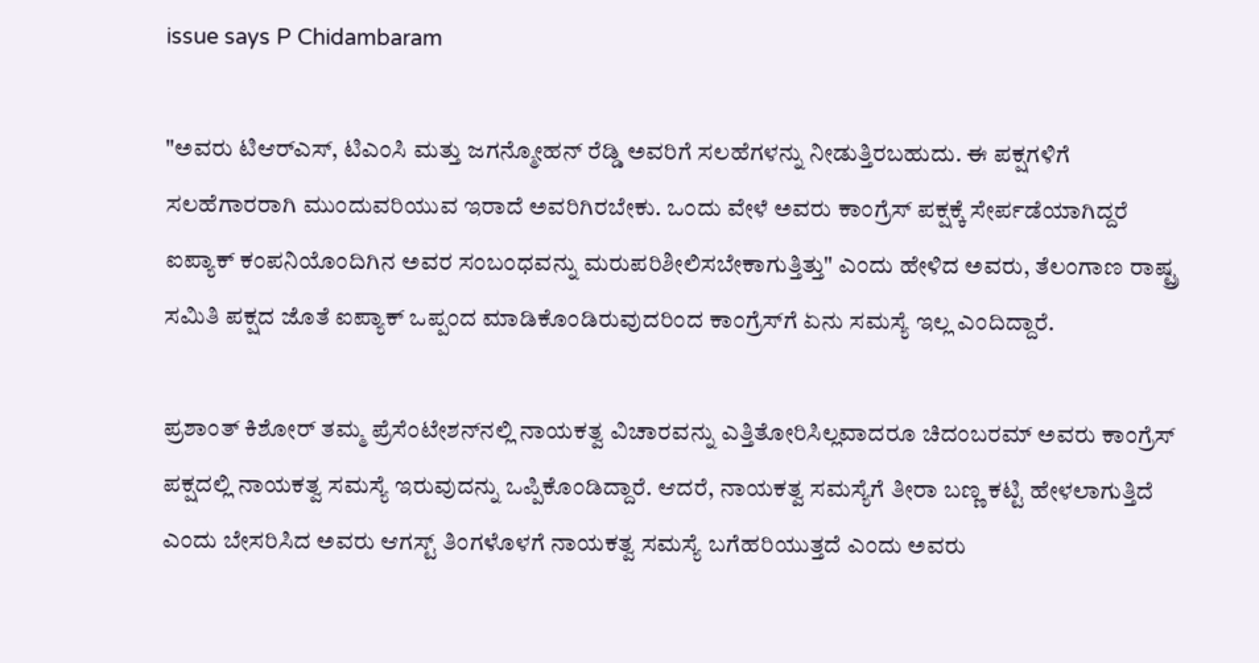issue says P Chidambaram

"ಅವರು ಟಿಆರ್‌ಎಸ್, ಟಿಎಂಸಿ ಮತ್ತು ಜಗನ್ಮೋಹನ್ ರೆಡ್ಡಿ ಅವರಿಗೆ ಸಲಹೆಗಳನ್ನು ನೀಡುತ್ತಿರಬಹುದು. ಈ ಪಕ್ಷಗಳಿಗೆ ಸಲಹೆಗಾರರಾಗಿ ಮುಂದುವರಿಯುವ ಇರಾದೆ ಅವರಿಗಿರಬೇಕು. ಒಂದು ವೇಳೆ ಅವರು ಕಾಂಗ್ರೆಸ್ ಪಕ್ಷಕ್ಕೆ ಸೇರ್ಪಡೆಯಾಗಿದ್ದರೆ ಐಪ್ಯಾಕ್ ಕಂಪನಿಯೊಂದಿಗಿನ ಅವರ ಸಂಬಂಧವನ್ನು ಮರುಪರಿಶೀಲಿಸಬೇಕಾಗುತ್ತಿತ್ತು" ಎಂದು ಹೇಳಿದ ಅವರು, ತೆಲಂಗಾಣ ರಾಷ್ಟ್ರ ಸಮಿತಿ ಪಕ್ಷದ ಜೊತೆ ಐಪ್ಯಾಕ್ ಒಪ್ಪಂದ ಮಾಡಿಕೊಂಡಿರುವುದರಿಂದ ಕಾಂಗ್ರೆಸ್‌ಗೆ ಏನು ಸಮಸ್ಯೆ ಇಲ್ಲ ಎಂದಿದ್ದಾರೆ.

ಪ್ರಶಾಂತ್ ಕಿಶೋರ್ ತಮ್ಮ ಪ್ರೆಸೆಂಟೇಶನ್‌ನಲ್ಲಿ ನಾಯಕತ್ವ ವಿಚಾರವನ್ನು ಎತ್ತಿತೋರಿಸಿಲ್ಲವಾದರೂ ಚಿದಂಬರಮ್ ಅವರು ಕಾಂಗ್ರೆಸ್ ಪಕ್ಷದಲ್ಲಿ ನಾಯಕತ್ವ ಸಮಸ್ಯೆ ಇರುವುದನ್ನು ಒಪ್ಪಿಕೊಂಡಿದ್ದಾರೆ. ಆದರೆ, ನಾಯಕತ್ವ ಸಮಸ್ಯೆಗೆ ತೀರಾ ಬಣ್ಣ ಕಟ್ಟಿ ಹೇಳಲಾಗುತ್ತಿದೆ ಎಂದು ಬೇಸರಿಸಿದ ಅವರು ಆಗಸ್ಟ್ ತಿಂಗಳೊಳಗೆ ನಾಯಕತ್ವ ಸಮಸ್ಯೆ ಬಗೆಹರಿಯುತ್ತದೆ ಎಂದು ಅವರು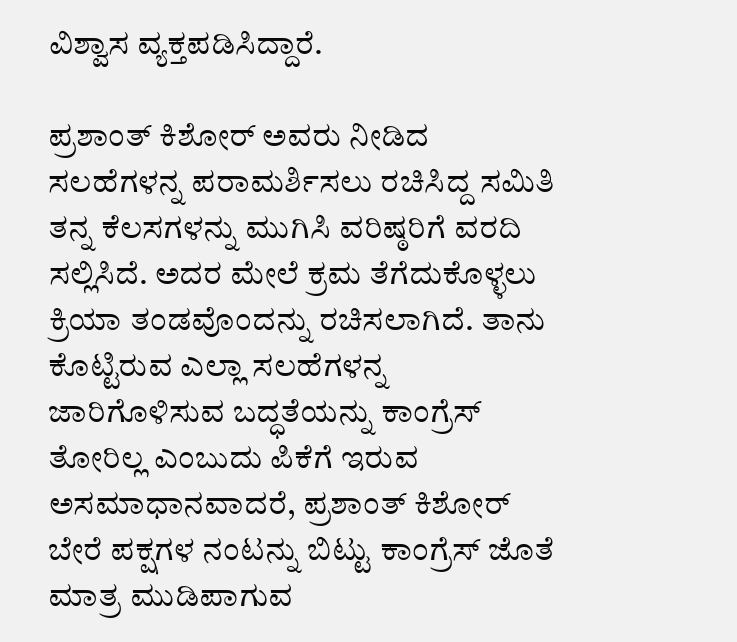ವಿಶ್ವಾಸ ವ್ಯಕ್ತಪಡಿಸಿದ್ದಾರೆ.

ಪ್ರಶಾಂತ್ ಕಿಶೋರ್ ಅವರು ನೀಡಿದ ಸಲಹೆಗಳನ್ನ ಪರಾಮರ್ಶಿಸಲು ರಚಿಸಿದ್ದ ಸಮಿತಿ ತನ್ನ ಕೆಲಸಗಳನ್ನು ಮುಗಿಸಿ ವರಿಷ್ಠರಿಗೆ ವರದಿ ಸಲ್ಲಿಸಿದೆ. ಅದರ ಮೇಲೆ ಕ್ರಮ ತೆಗೆದುಕೊಳ್ಳಲು ಕ್ರಿಯಾ ತಂಡವೊಂದನ್ನು ರಚಿಸಲಾಗಿದೆ. ತಾನು ಕೊಟ್ಟಿರುವ ಎಲ್ಲಾ ಸಲಹೆಗಳನ್ನ ಜಾರಿಗೊಳಿಸುವ ಬದ್ಧತೆಯನ್ನು ಕಾಂಗ್ರೆಸ್ ತೋರಿಲ್ಲ ಎಂಬುದು ಪಿಕೆಗೆ ಇರುವ ಅಸಮಾಧಾನವಾದರೆ, ಪ್ರಶಾಂತ್ ಕಿಶೋರ್ ಬೇರೆ ಪಕ್ಷಗಳ ನಂಟನ್ನು ಬಿಟ್ಟು ಕಾಂಗ್ರೆಸ್ ಜೊತೆ ಮಾತ್ರ ಮುಡಿಪಾಗುವ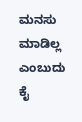ಮನಸು ಮಾಡಿಲ್ಲ ಎಂಬುದು ಕೈ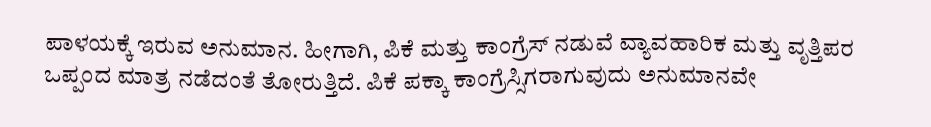ಪಾಳಯಕ್ಕೆ ಇರುವ ಅನುಮಾನ. ಹೀಗಾಗಿ, ಪಿಕೆ ಮತ್ತು ಕಾಂಗ್ರೆಸ್ ನಡುವೆ ವ್ಯಾವಹಾರಿಕ ಮತ್ತು ವೃತ್ತಿಪರ ಒಪ್ಪಂದ ಮಾತ್ರ ನಡೆದಂತೆ ತೋರುತ್ತಿದೆ. ಪಿಕೆ ಪಕ್ಕಾ ಕಾಂಗ್ರೆಸ್ಸಿಗರಾಗುವುದು ಅನುಮಾನವೇ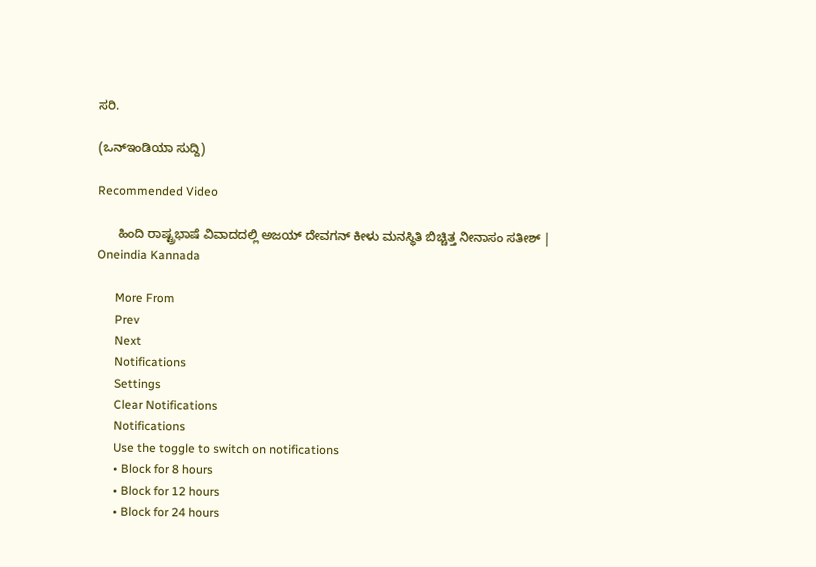ಸರಿ.

(ಒನ್ಇಂಡಿಯಾ ಸುದ್ದಿ)

Recommended Video

      ಹಿಂದಿ ರಾಷ್ಟ್ರಭಾಷೆ ವಿವಾದದಲ್ಲಿ ಅಜಯ್ ದೇವಗನ್ ಕೀಳು ಮನಸ್ಥಿತಿ ಬಿಚ್ಚಿತ್ತ ನೀನಾಸಂ ಸತೀಶ್ | Oneindia Kannada

      More From
      Prev
      Next
      Notifications
      Settings
      Clear Notifications
      Notifications
      Use the toggle to switch on notifications
      • Block for 8 hours
      • Block for 12 hours
      • Block for 24 hours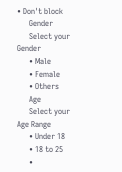• Don't block
      Gender
      Select your Gender
      • Male
      • Female
      • Others
      Age
      Select your Age Range
      • Under 18
      • 18 to 25
      •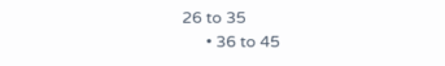26 to 35
      • 36 to 45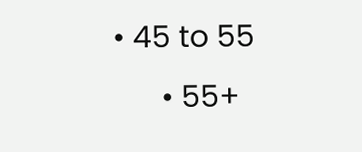• 45 to 55
      • 55+